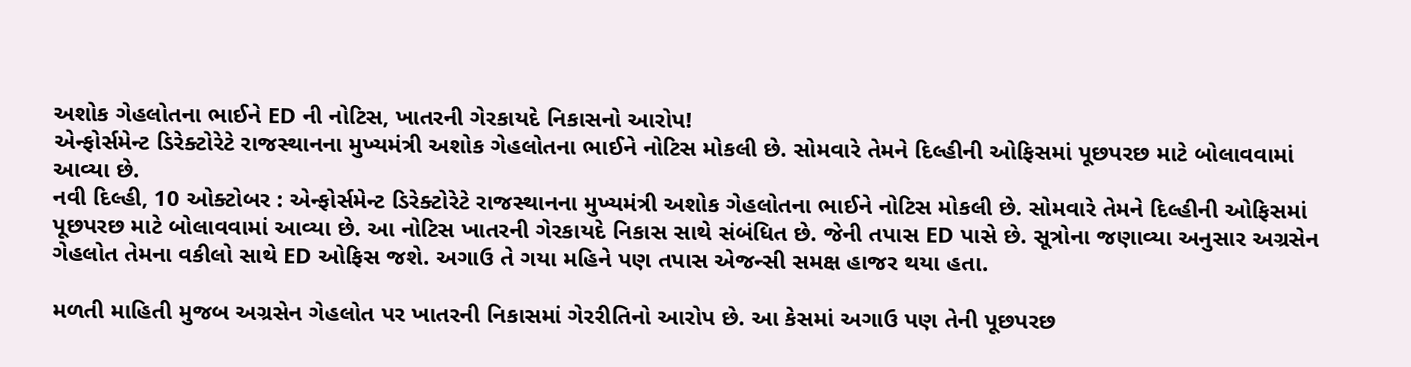અશોક ગેહલોતના ભાઈને ED ની નોટિસ, ખાતરની ગેરકાયદે નિકાસનો આરોપ!
એન્ફોર્સમેન્ટ ડિરેક્ટોરેટે રાજસ્થાનના મુખ્યમંત્રી અશોક ગેહલોતના ભાઈને નોટિસ મોકલી છે. સોમવારે તેમને દિલ્હીની ઓફિસમાં પૂછપરછ માટે બોલાવવામાં આવ્યા છે.
નવી દિલ્હી, 10 ઓક્ટોબર : એન્ફોર્સમેન્ટ ડિરેક્ટોરેટે રાજસ્થાનના મુખ્યમંત્રી અશોક ગેહલોતના ભાઈને નોટિસ મોકલી છે. સોમવારે તેમને દિલ્હીની ઓફિસમાં પૂછપરછ માટે બોલાવવામાં આવ્યા છે. આ નોટિસ ખાતરની ગેરકાયદે નિકાસ સાથે સંબંધિત છે. જેની તપાસ ED પાસે છે. સૂત્રોના જણાવ્યા અનુસાર અગ્રસેન ગેહલોત તેમના વકીલો સાથે ED ઓફિસ જશે. અગાઉ તે ગયા મહિને પણ તપાસ એજન્સી સમક્ષ હાજર થયા હતા.

મળતી માહિતી મુજબ અગ્રસેન ગેહલોત પર ખાતરની નિકાસમાં ગેરરીતિનો આરોપ છે. આ કેસમાં અગાઉ પણ તેની પૂછપરછ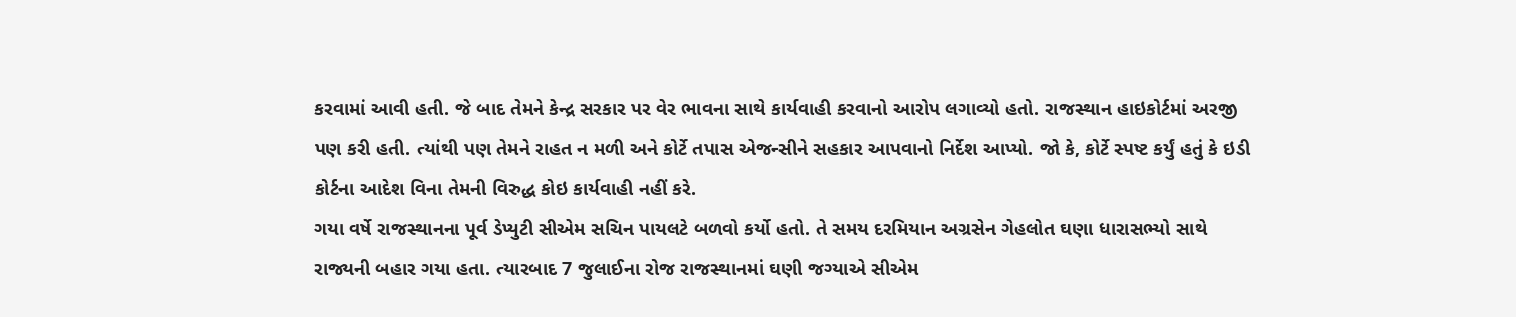કરવામાં આવી હતી. જે બાદ તેમને કેન્દ્ર સરકાર પર વેર ભાવના સાથે કાર્યવાહી કરવાનો આરોપ લગાવ્યો હતો. રાજસ્થાન હાઇકોર્ટમાં અરજી પણ કરી હતી. ત્યાંથી પણ તેમને રાહત ન મળી અને કોર્ટે તપાસ એજન્સીને સહકાર આપવાનો નિર્દેશ આપ્યો. જો કે, કોર્ટે સ્પષ્ટ કર્યું હતું કે ઇડી કોર્ટના આદેશ વિના તેમની વિરુદ્ધ કોઇ કાર્યવાહી નહીં કરે.
ગયા વર્ષે રાજસ્થાનના પૂર્વ ડેપ્યુટી સીએમ સચિન પાયલટે બળવો કર્યો હતો. તે સમય દરમિયાન અગ્રસેન ગેહલોત ઘણા ધારાસભ્યો સાથે રાજ્યની બહાર ગયા હતા. ત્યારબાદ 7 જુલાઈના રોજ રાજસ્થાનમાં ઘણી જગ્યાએ સીએમ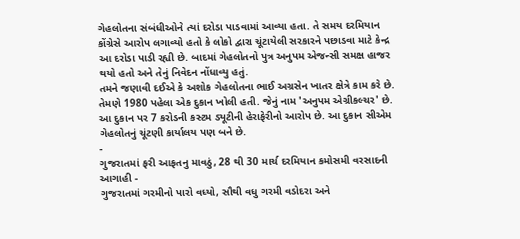ગેહલોતના સંબંધીઓને ત્યાં દરોડા પાડવામાં આવ્યા હતા. તે સમય દરમિયાન કોંગ્રેસે આરોપ લગાવ્યો હતો કે લોકો દ્વારા ચૂંટાયેલી સરકારને પછાડવા માટે કેન્દ્ર આ દરોડા પાડી રહ્યી છે. બાદમાં ગેહલોતનો પુત્ર અનુપમ એજન્સી સમક્ષ હાજર થયો હતો અને તેનું નિવેદન નોંધાવ્યુ હતું.
તમને જણાવી દઈએ કે અશોક ગેહલોતના ભાઈ અગ્રસેન ખાતર ક્ષેત્રે કામ કરે છે. તેમણે 1980 પહેલા એક દુકાન ખોલી હતી. જેનું નામ 'અનુપમ એગ્રીકલ્ચર' છે. આ દુકાન પર 7 કરોડની કસ્ટમ ડ્યૂટીની હેરાફેરીનો આરોપ છે. આ દુકાન સીએમ ગેહલોતનું ચૂંટણી કાર્યાલય પણ બને છે.
-
ગુજરાતમાં ફરી આફતનુ માવઠું, 28 થી 30 માર્ચ દરમિયાન કમોસમી વરસાદની આગાહી -
ગુજરાતમાં ગરમીનો પારો વધ્યો, સૌથી વધુ ગરમી વડોદરા અને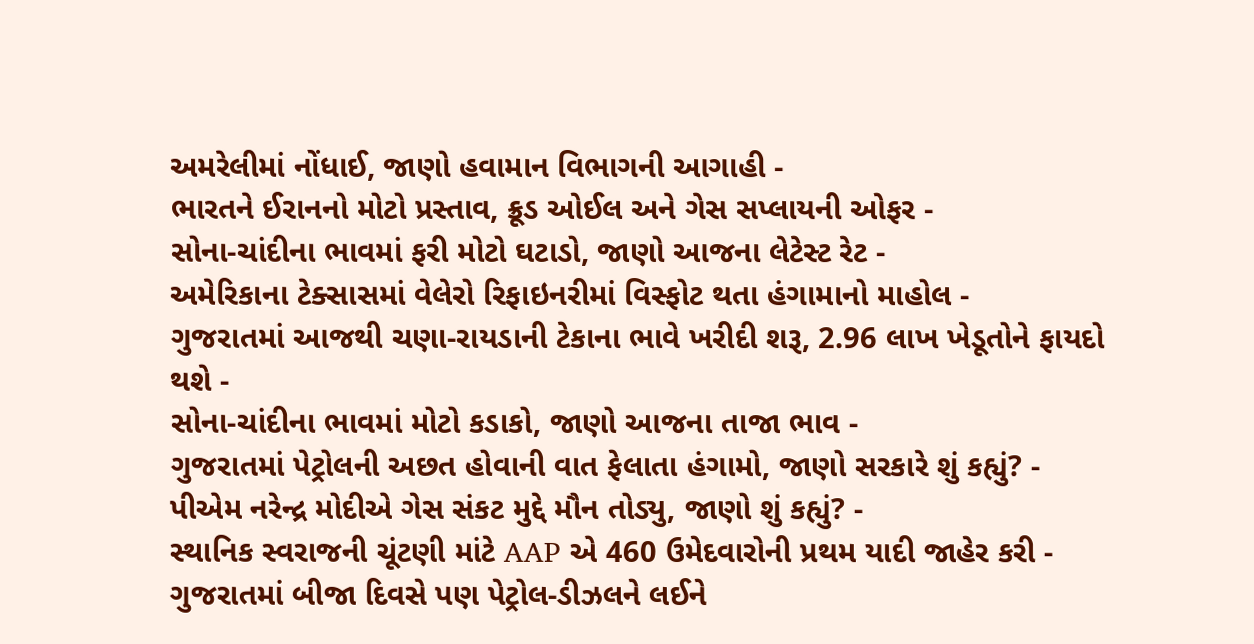અમરેલીમાં નોંધાઈ, જાણો હવામાન વિભાગની આગાહી -
ભારતને ઈરાનનો મોટો પ્રસ્તાવ, ક્રૂડ ઓઈલ અને ગેસ સપ્લાયની ઓફર -
સોના-ચાંદીના ભાવમાં ફરી મોટો ઘટાડો, જાણો આજના લેટેસ્ટ રેટ -
અમેરિકાના ટેક્સાસમાં વેલેરો રિફાઇનરીમાં વિસ્ફોટ થતા હંગામાનો માહોલ -
ગુજરાતમાં આજથી ચણા-રાયડાની ટેકાના ભાવે ખરીદી શરૂ, 2.96 લાખ ખેડૂતોને ફાયદો થશે -
સોના-ચાંદીના ભાવમાં મોટો કડાકો, જાણો આજના તાજા ભાવ -
ગુજરાતમાં પેટ્રોલની અછત હોવાની વાત ફેલાતા હંગામો, જાણો સરકારે શું કહ્યું? -
પીએમ નરેન્દ્ર મોદીએ ગેસ સંકટ મુદ્દે મૌન તોડ્યુ, જાણો શું કહ્યું? -
સ્થાનિક સ્વરાજની ચૂંટણી માંટે AAP એ 460 ઉમેદવારોની પ્રથમ યાદી જાહેર કરી -
ગુજરાતમાં બીજા દિવસે પણ પેટ્રોલ-ડીઝલને લઈને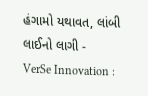હંગામો યથાવત, લાંબી લાઈનો લાગી -
VerSe Innovation :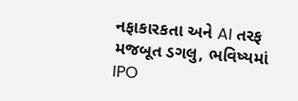નફાકારકતા અને AI તરફ મજબૂત ડગલુ, ભવિષ્યમાં IPO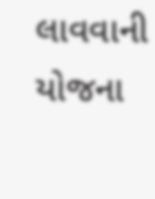લાવવાની યોજના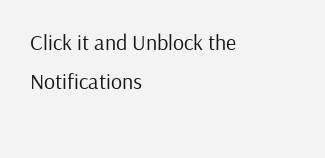Click it and Unblock the Notifications